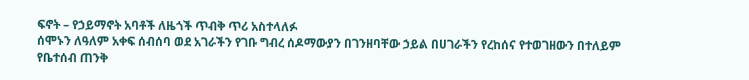ፍኖት – የኃይማኖት አባቶች ለዜጎች ጥብቅ ጥሪ አስተላለፉ
ሰሞኑን ለዓለም አቀፍ ሰብሰባ ወደ አገራችን የገቡ ግብረ ሰዶማውያን በገንዘባቸው ኃይል በሀገራችን የረከሰና የተወገዘውን በተለይም የቤተሰብ ጠንቅ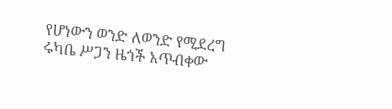የሆነውን ወንድ ለወንድ የሚደረግ ሩካቤ ሥጋን ዜጎች አጥብቀው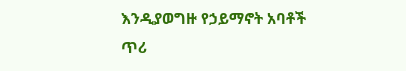እንዲያወግዙ የኃይማኖት አባቶች ጥሪ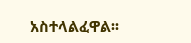አስተላልፈዋል፡፡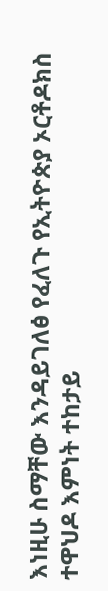እነዚሁ ስማቸው እንዳይገለፅ የፈለጉ የኢትዮጵያ ኦርቶዶክስ ተዋህዶ እምነት ተከታይ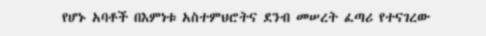የሆኑ አባቶች በእምነቱ አስተምህሮትና ደንብ መሠረት ፈጣሪ የተናገረው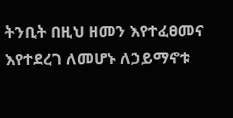ትንቢት በዚህ ዘመን እየተፈፀመና እየተደረገ ለመሆኑ ለኃይማኖቱ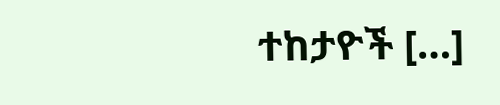ተከታዮች […]